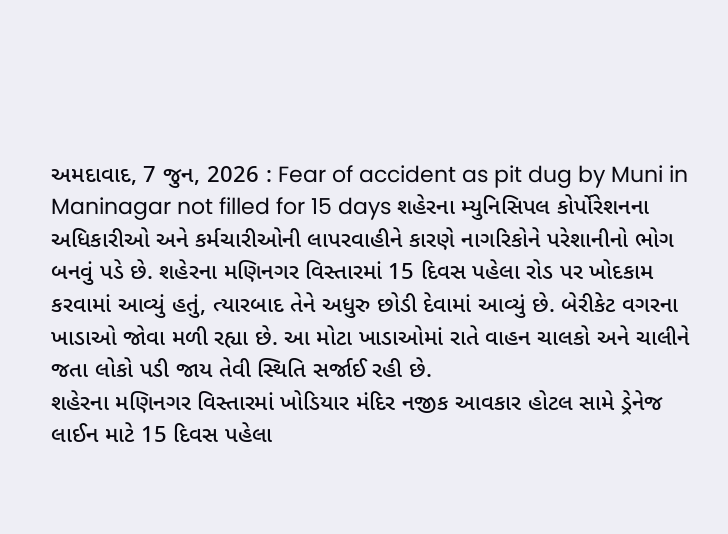અમદાવાદ, 7 જુન, 2026 : Fear of accident as pit dug by Muni in Maninagar not filled for 15 days શહેરના મ્યુનિસિપલ કોર્પોરેશનના અધિકારીઓ અને કર્મચારીઓની લાપરવાહીને કારણે નાગરિકોને પરેશાનીનો ભોગ બનવું પડે છે. શહેરના મણિનગર વિસ્તારમાં 15 દિવસ પહેલા રોડ પર ખોદકામ કરવામાં આવ્યું હતું, ત્યારબાદ તેને અધુરુ છોડી દેવામાં આવ્યું છે. બેરીકેટ વગરના ખાડાઓ જોવા મળી રહ્યા છે. આ મોટા ખાડાઓમાં રાતે વાહન ચાલકો અને ચાલીને જતા લોકો પડી જાય તેવી સ્થિતિ સર્જાઈ રહી છે.
શહેરના મણિનગર વિસ્તારમાં ખોડિયાર મંદિર નજીક આવકાર હોટલ સામે ડ્રેનેજ લાઈન માટે 15 દિવસ પહેલા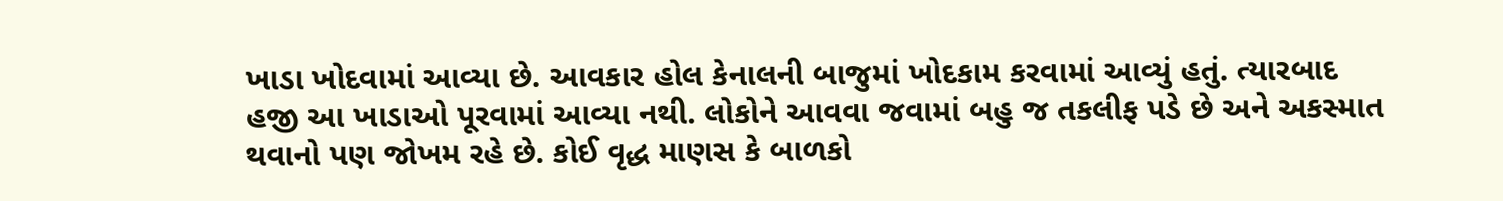ખાડા ખોદવામાં આવ્યા છે. આવકાર હોલ કેનાલની બાજુમાં ખોદકામ કરવામાં આવ્યું હતું. ત્યારબાદ હજી આ ખાડાઓ પૂરવામાં આવ્યા નથી. લોકોને આવવા જવામાં બહુ જ તકલીફ પડે છે અને અકસ્માત થવાનો પણ જોખમ રહે છે. કોઈ વૃદ્ધ માણસ કે બાળકો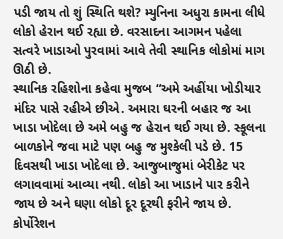પડી જાય તો શું સ્થિતિ થશે? મ્યુનિના અધુરા કામના લીધે લોકો હેરાન થઈ રહ્યા છે. વરસાદના આગમન પહેલા સત્વરે ખાડાઓ પુરવામાં આવે તેવી સ્થાનિક લોકોમાં માગ ઊઠી છે.
સ્થાનિક રહિશોના કહેવા મુજબ “અમે અહીંયા ખોડીયાર મંદિર પાસે રહીએ છીએ. અમારા ઘરની બહાર જ આ ખાડા ખોદેલા છે અમે બહુ જ હેરાન થઈ ગયા છે. સ્કૂલના બાળકોને જવા માટે પણ બહુ જ મુશ્કેલી પડે છે. 15 દિવસથી ખાડા ખોદેલા છે. આજુબાજુમાં બેરીકેટ પર લગાવવામાં આવ્યા નથી. લોકો આ ખાડાને પાર કરીને જાય છે અને ઘણા લોકો દૂર દૂરથી ફરીને જાય છે. કોર્પોરેશન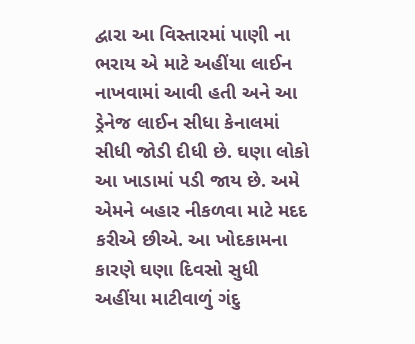દ્વારા આ વિસ્તારમાં પાણી ના ભરાય એ માટે અહીંયા લાઈન નાખવામાં આવી હતી અને આ ડ્રેનેજ લાઈન સીધા કેનાલમાં સીધી જોડી દીધી છે. ઘણા લોકો આ ખાડામાં પડી જાય છે. અમે એમને બહાર નીકળવા માટે મદદ કરીએ છીએ. આ ખોદકામના કારણે ઘણા દિવસો સુધી અહીંયા માટીવાળું ગંદુ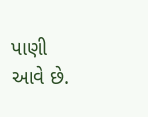પાણી આવે છે.